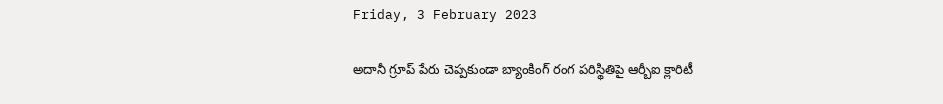Friday, 3 February 2023

అదానీ గ్రూప్ పేరు చెప్పకుండా బ్యాంకింగ్ రంగ పరిస్థితిపై ఆర్బీఐ క్లారిటీ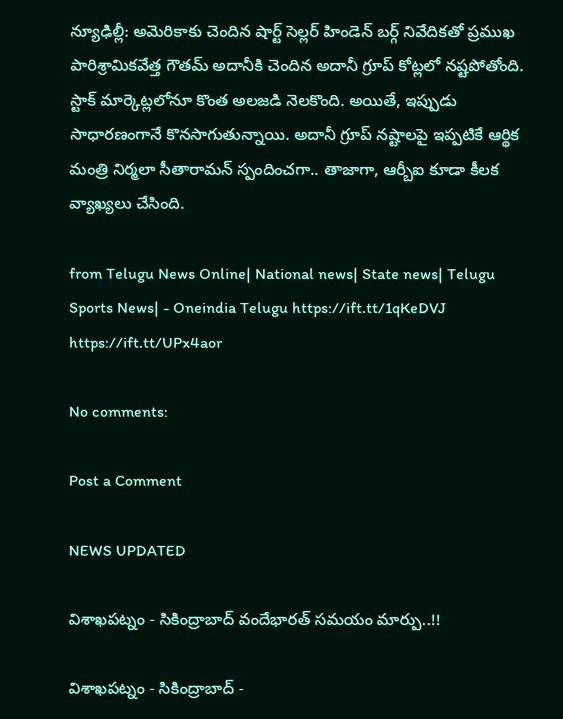న్యూఢిల్లీ: అమెరికాకు చెందిన షార్ట్ సెల్లర్ హిండెన్ బర్గ్ నివేదికతో ప్రముఖ పారిశ్రామికవేత్త గౌతమ్ అదానీకి చెందిన అదానీ గ్రూప్ కోట్లలో నష్టపోతోంది. స్టాక్ మార్కెట్లలోనూ కొంత అలజడి నెలకొంది. అయితే, ఇప్పుడు సాధారణంగానే కొనసాగుతున్నాయి. అదానీ గ్రూప్ నష్టాలపై ఇప్పటికే ఆర్థిక మంత్రి నిర్మలా సీతారామన్ స్పందించగా.. తాజాగా, ఆర్బీఐ కూడా కీలక వ్యాఖ్యలు చేసింది.

from Telugu News Online| National news| State news| Telugu Sports News| - Oneindia Telugu https://ift.tt/1qKeDVJ
https://ift.tt/UPx4aor

No comments:

Post a Comment

NEWS UPDATED

విశాఖపట్నం - సికింద్రాబాద్ వందేభారత్ సమయం మార్పు..!!

విశాఖపట్నం - సికింద్రాబాద్ -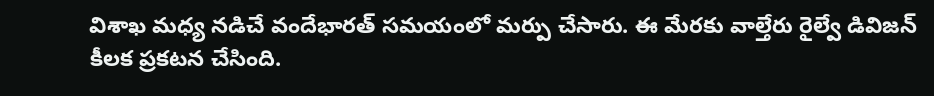విశాఖ మధ్య నడిచే వందేభారత్ సమయంలో మర్పు చేసారు. ఈ మేరకు వాల్తేరు రైల్వే డివిజన్ కీలక ప్రకటన చేసింది.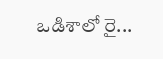ఒడిశాలో రై...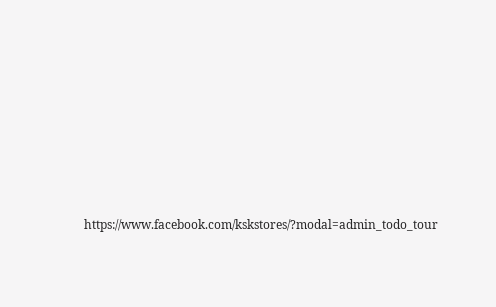https://www.facebook.com/kskstores/?modal=admin_todo_tour